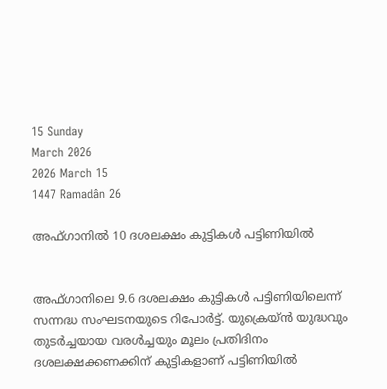15 Sunday
March 2026
2026 March 15
1447 Ramadân 26

അഫ്ഗാനില്‍ 10 ദശലക്ഷം കുട്ടികള്‍ പട്ടിണിയില്‍


അഫ്ഗാനിലെ 9.6 ദശലക്ഷം കുട്ടികള്‍ പട്ടിണിയിലെന്ന് സന്നദ്ധ സംഘടനയുടെ റിപോര്‍ട്ട്. യുക്രെയ്ന്‍ യുദ്ധവും തുടര്‍ച്ചയായ വരള്‍ച്ചയും മൂലം പ്രതിദിനം ദശലക്ഷക്കണക്കിന് കുട്ടികളാണ് പട്ടിണിയില്‍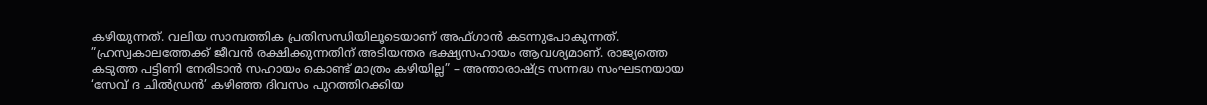കഴിയുന്നത്. വലിയ സാമ്പത്തിക പ്രതിസന്ധിയിലൂടെയാണ് അഫ്ഗാന്‍ കടന്നുപോകുന്നത്. ”ഹ്രസ്വകാലത്തേക്ക് ജീവന്‍ രക്ഷിക്കുന്നതിന് അടിയന്തര ഭക്ഷ്യസഹായം ആവശ്യമാണ്. രാജ്യത്തെ കടുത്ത പട്ടിണി നേരിടാന്‍ സഹായം കൊണ്ട് മാത്രം കഴിയില്ല” – അന്താരാഷ്ട്ര സന്നദ്ധ സംഘടനയായ ‘സേവ് ദ ചില്‍ഡ്രന്‍’ കഴിഞ്ഞ ദിവസം പുറത്തിറക്കിയ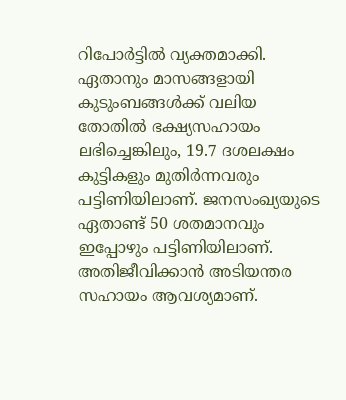റിപോര്‍ട്ടില്‍ വ്യക്തമാക്കി. ഏതാനും മാസങ്ങളായി കുടുംബങ്ങള്‍ക്ക് വലിയ തോതില്‍ ഭക്ഷ്യസഹായം ലഭിച്ചെങ്കിലും, 19.7 ദശലക്ഷം കുട്ടികളും മുതിര്‍ന്നവരും പട്ടിണിയിലാണ്. ജനസംഖ്യയുടെ ഏതാണ്ട് 50 ശതമാനവും ഇപ്പോഴും പട്ടിണിയിലാണ്. അതിജീവിക്കാന്‍ അടിയന്തര സഹായം ആവശ്യമാണ്.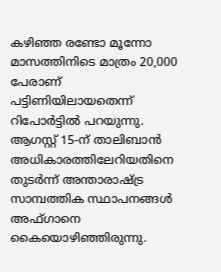കഴിഞ്ഞ രണ്ടോ മൂന്നോ മാസത്തിനിടെ മാത്രം 20,000 പേരാണ് പട്ടിണിയിലായതെന്ന് റിപോര്‍ട്ടില്‍ പറയുന്നു. ആഗസ്റ്റ് 15-ന് താലിബാന്‍ അധികാരത്തിലേറിയതിനെ തുടര്‍ന്ന് അന്താരാഷ്ട്ര സാമ്പത്തിക സ്ഥാപനങ്ങള്‍ അഫ്ഗാനെ കൈയൊഴിഞ്ഞിരുന്നു.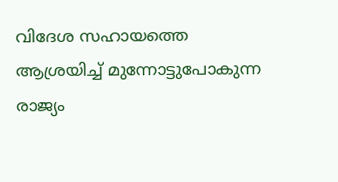വിദേശ സഹായത്തെ ആശ്രയിച്ച് മുന്നോട്ടുപോകുന്ന രാജ്യം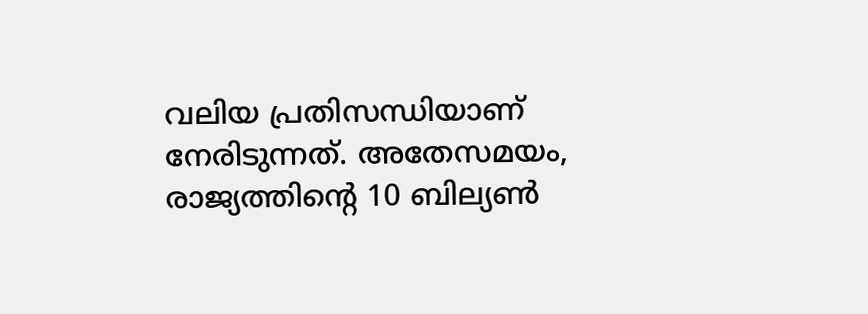വലിയ പ്രതിസന്ധിയാണ് നേരിടുന്നത്. അതേസമയം, രാജ്യത്തിന്റെ 10 ബില്യണ്‍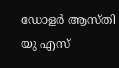ഡോളര്‍ ആസ്തി യു എസ്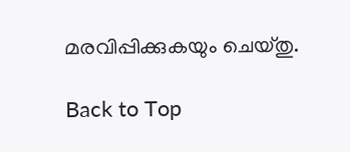മരവിപ്പിക്കുകയും ചെയ്തു.

Back to Top